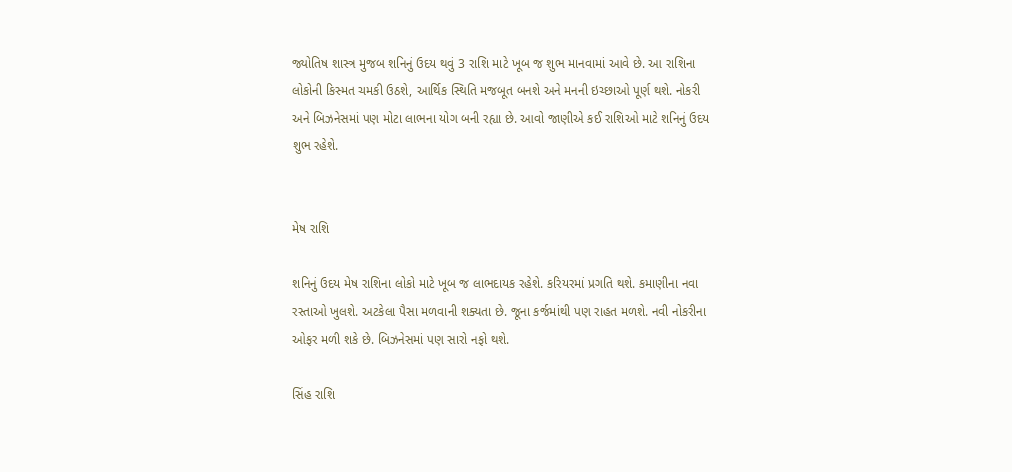જ્યોતિષ શાસ્ત્ર મુજબ શનિનું ઉદય થવું 3 રાશિ માટે ખૂબ જ શુભ માનવામાં આવે છે. આ રાશિના લોકોની કિસ્મત ચમકી ઉઠશે, આર્થિક સ્થિતિ મજબૂત બનશે અને મનની ઇચ્છાઓ પૂર્ણ થશે. નોકરી અને બિઝનેસમાં પણ મોટા લાભના યોગ બની રહ્યા છે. આવો જાણીએ કઈ રાશિઓ માટે શનિનું ઉદય શુભ રહેશે.


મેષ રાશિ

શનિનું ઉદય મેષ રાશિના લોકો માટે ખૂબ જ લાભદાયક રહેશે. કરિયરમાં પ્રગતિ થશે. કમાણીના નવા રસ્તાઓ ખુલશે. અટકેલા પૈસા મળવાની શક્યતા છે. જૂના કર્જમાંથી પણ રાહત મળશે. નવી નોકરીના ઓફર મળી શકે છે. બિઝનેસમાં પણ સારો નફો થશે.

સિંહ રાશિ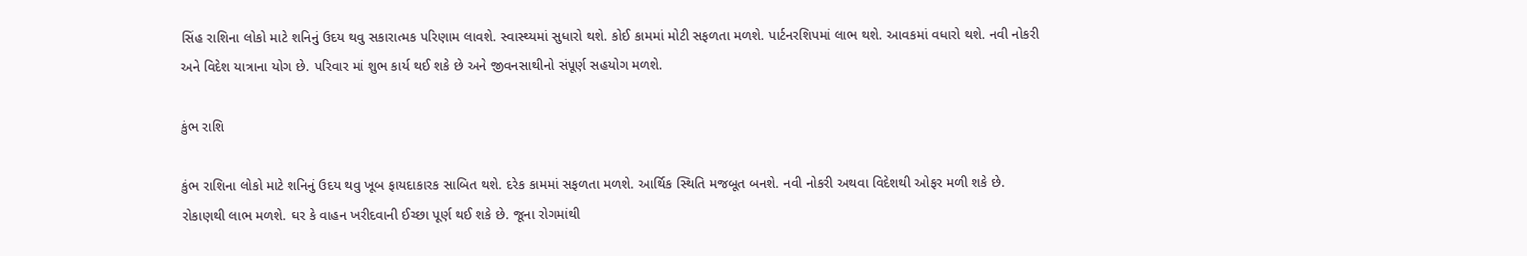સિંહ રાશિના લોકો માટે શનિનું ઉદય થવુ સકારાત્મક પરિણામ લાવશે. સ્વાસ્થ્યમાં સુધારો થશે. કોઈ કામમાં મોટી સફળતા મળશે. પાર્ટનરશિપમાં લાભ થશે. આવકમાં વધારો થશે. નવી નોકરી અને વિદેશ યાત્રાના યોગ છે. પરિવાર માં શુભ કાર્ય થઈ શકે છે અને જીવનસાથીનો સંપૂર્ણ સહયોગ મળશે.

કુંભ રાશિ

કુંભ રાશિના લોકો માટે શનિનું ઉદય થવુ ખૂબ ફાયદાકારક સાબિત થશે. દરેક કામમાં સફળતા મળશે. આર્થિક સ્થિતિ મજબૂત બનશે. નવી નોકરી અથવા વિદેશથી ઓફર મળી શકે છે. રોકાણથી લાભ મળશે. ઘર કે વાહન ખરીદવાની ઈચ્છા પૂર્ણ થઈ શકે છે. જૂના રોગમાંથી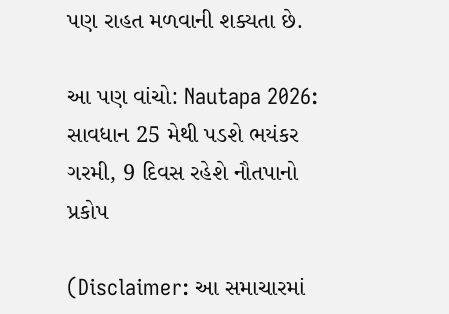પણ રાહત મળવાની શક્યતા છે.

આ પણ વાંચો: Nautapa 2026: સાવધાન 25 મેથી પડશે ભયંકર ગરમી, 9 દિવસ રહેશે નૌતપાનો પ્રકોપ

(Disclaimer: આ સમાચારમાં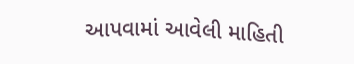આપવામાં આવેલી માહિતી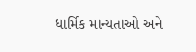ધાર્મિક માન્યતાઓ અને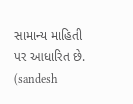સામાન્ય માહિતી પર આધારિત છે. (sandesh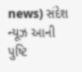news) સંદેશ ન્યૂઝ આની પુષ્ટિ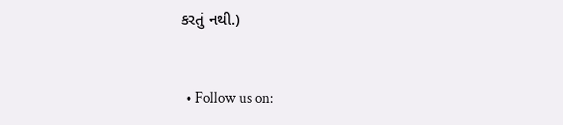કરતું નથી.)


  • Follow us on: